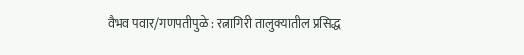वैभव पवार/गणपतीपुळे : रत्नागिरी तालुक्यातील प्रसिद्ध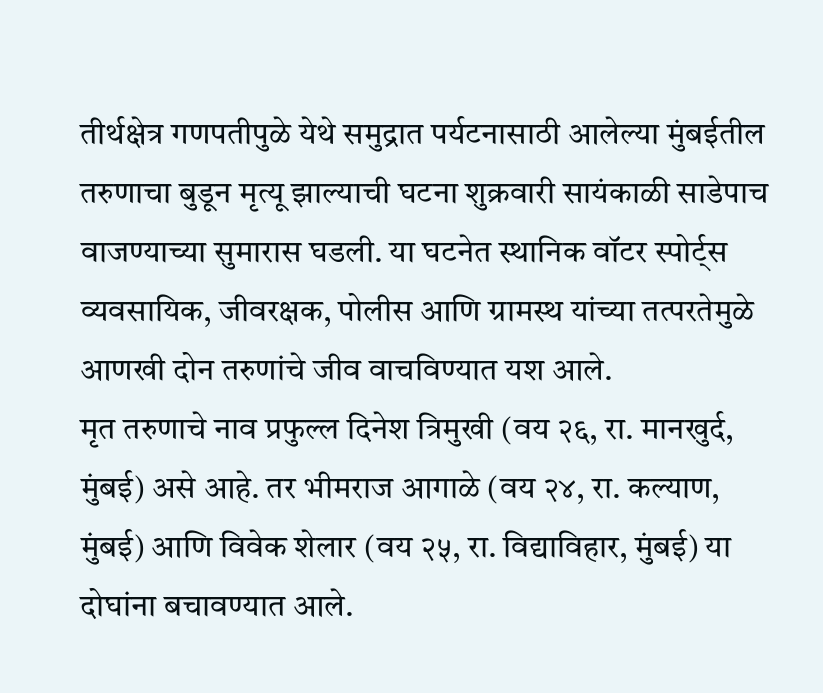तीर्थक्षेत्र गणपतीपुळे येथे समुद्रात पर्यटनासाठी आलेल्या मुंबईतील तरुणाचा बुडून मृत्यू झाल्याची घटना शुक्रवारी सायंकाळी साडेपाच वाजण्याच्या सुमारास घडली. या घटनेत स्थानिक वॉटर स्पोर्ट्स व्यवसायिक, जीवरक्षक, पोलीस आणि ग्रामस्थ यांच्या तत्परतेमुळे आणखी दोन तरुणांचे जीव वाचविण्यात यश आले.
मृत तरुणाचे नाव प्रफुल्ल दिनेश त्रिमुखी (वय २६, रा. मानखुर्द, मुंबई) असे आहे. तर भीमराज आगाळे (वय २४, रा. कल्याण, मुंबई) आणि विवेक शेलार (वय २५, रा. विद्याविहार, मुंबई) या दोघांना बचावण्यात आले.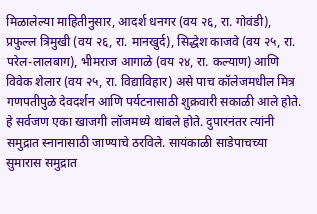मिळालेल्या माहितीनुसार, आदर्श धनगर (वय २६, रा. गोवंडी), प्रफुल्ल त्रिमुखी (वय २६, रा. मानखुर्द), सिद्धेश काजवे (वय २५, रा. परेल-लालबाग), भीमराज आगाळे (वय २४, रा. कल्याण) आणि विवेक शेलार (वय २५, रा. विद्याविहार) असे पाच कॉलेजमधील मित्र गणपतीपुळे देवदर्शन आणि पर्यटनासाठी शुक्रवारी सकाळी आले होते.
हे सर्वजण एका खाजगी लॉजमध्ये थांबले होते. दुपारनंतर त्यांनी समुद्रात स्नानासाठी जाण्याचे ठरविले. सायंकाळी साडेपाचच्या सुमारास समुद्रात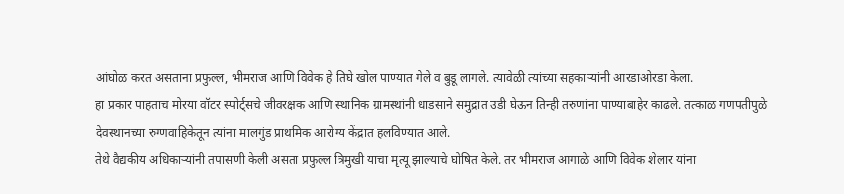आंघोळ करत असताना प्रफुल्ल, भीमराज आणि विवेक हे तिघे खोल पाण्यात गेले व बुडू लागले. त्यावेळी त्यांच्या सहकाऱ्यांनी आरडाओरडा केला.
हा प्रकार पाहताच मोरया वॉटर स्पोर्ट्सचे जीवरक्षक आणि स्थानिक ग्रामस्थांनी धाडसाने समुद्रात उडी घेऊन तिन्ही तरुणांना पाण्याबाहेर काढले. तत्काळ गणपतीपुळे देवस्थानच्या रुग्णवाहिकेतून त्यांना मालगुंड प्राथमिक आरोग्य केंद्रात हलविण्यात आले.
तेथे वैद्यकीय अधिकाऱ्यांनी तपासणी केली असता प्रफुल्ल त्रिमुखी याचा मृत्यू झाल्याचे घोषित केले. तर भीमराज आगाळे आणि विवेक शेलार यांना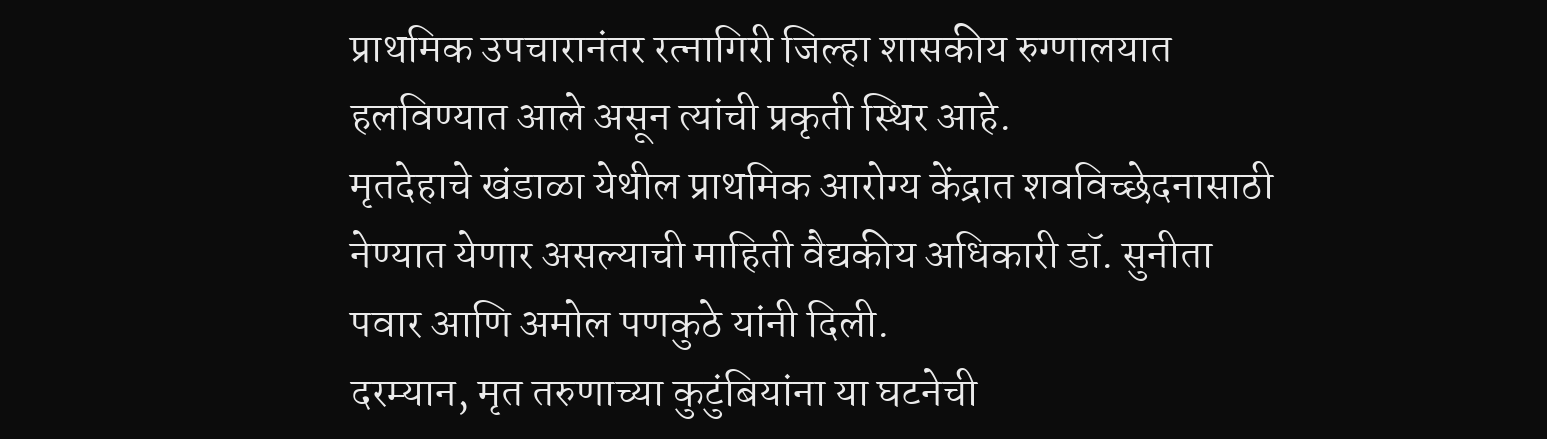प्राथमिक उपचारानंतर रत्नागिरी जिल्हा शासकीय रुग्णालयात हलविण्यात आले असून त्यांची प्रकृती स्थिर आहे.
मृतदेहाचे खंडाळा येथील प्राथमिक आरोग्य केंद्रात शवविच्छेदनासाठी नेण्यात येणार असल्याची माहिती वैद्यकीय अधिकारी डॉ. सुनीता पवार आणि अमोल पणकुठे यांनी दिली.
दरम्यान, मृत तरुणाच्या कुटुंबियांना या घटनेची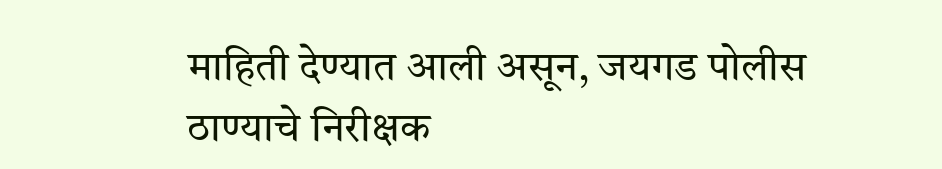माहिती देण्यात आली असून, जयगड पोलीस ठाण्याचे निरीक्षक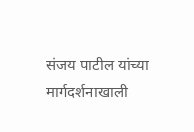संजय पाटील यांच्या मार्गदर्शनाखाली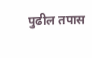पुढील तपास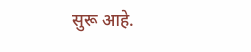सुरू आहे.